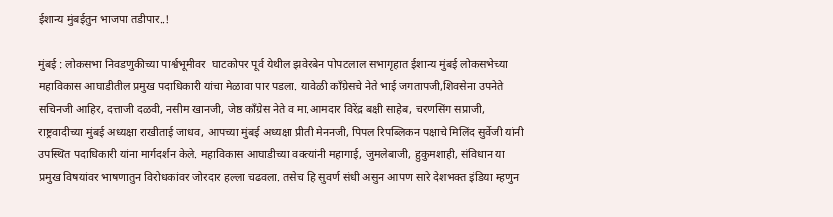ईशान्य मुंबईतुन भाजपा तडीपार..!

मुंबई : लोकसभा निवडणुकीच्या पार्श्वभूमीवर  घाटकोपर पूर्व येथील झवेरबेन पोपटलाल सभागृहात ईशान्य मुंबई लोकसभेच्या महाविकास आघाडीतील प्रमुख पदाधिकारी यांचा मेळावा पार पडला. यावेळी कॉंग्रेसचे नेते भाई जगतापजी,शिवसेना उपनेते सचिनजी आहिर, दत्ताजी दळवी, नसीम खानजी, जेष्ठ कॉंग्रेस नेते व मा.आमदार विरेंद्र बक्षी साहेब, चरणसिंग सप्राजी, राष्ट्रवादीच्या मुंबई अध्यक्षा राखीताई जाधव, आपच्या मुंबई अध्यक्षा प्रीती मेननजी, पिपल रिपब्लिकन पक्षाचे मिलिंद सुर्वेजी यांनी उपस्थित पदाधिकारी यांना मार्गदर्शन केले. महाविकास आघाडीच्या वक्त्यांनी महागाई, जुमलेबाजी, हुकुमशाही, संविधान या प्रमुख विषयांवर भाषणातुन विरोधकांवर जोरदार हल्ला चढवला. तसेच हि सुवर्ण संधी असुन आपण सारे देशभक्त इंडिया म्हणुन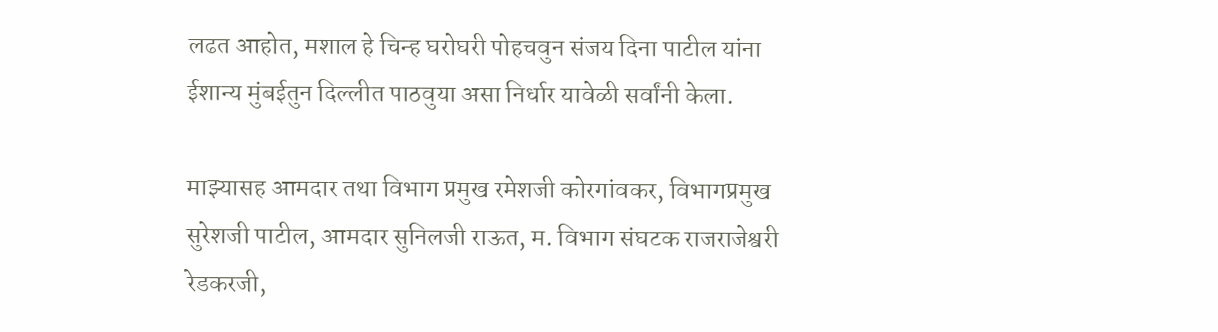लढत आहोत, मशाल हे चिन्ह घरोघरी पोहचवुन संजय दिना पाटील यांना ईशान्य मुंबईतुन दिल्लीत पाठवुया असा निर्धार यावेळी सर्वांनी केला.

माझ्यासह आमदार तथा विभाग प्रमुख रमेशजी कोरगांवकर, विभागप्रमुख सुरेशजी पाटील, आमदार सुनिलजी राऊत, म. विभाग संघटक राजराजेश्वरी रेडकरजी,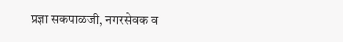प्रज्ञा सकपाळजी, नगरसेवक व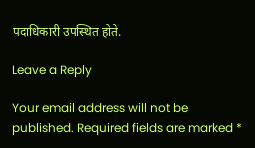पदाधिकारी उपस्थित होते.

Leave a Reply

Your email address will not be published. Required fields are marked *